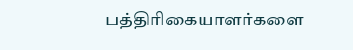பத்திரிகையாளர்களை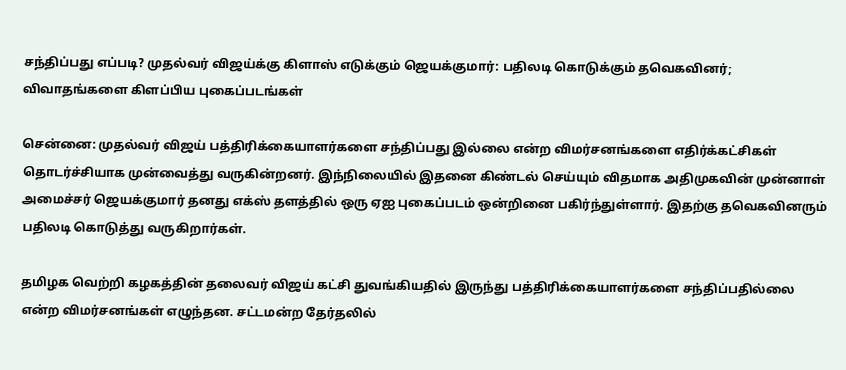சந்திப்பது எப்படி? முதல்வர் விஜய்க்கு கிளாஸ் எடுக்கும் ஜெயக்குமார்: பதிலடி கொடுக்கும் தவெகவினர்; விவாதங்களை கிளப்பிய புகைப்படங்கள்

சென்னை: முதல்வர் விஜய் பத்திரிக்கையாளர்களை சந்திப்பது இல்லை என்ற விமர்சனங்களை எதிர்க்கட்சிகள் தொடர்ச்சியாக முன்வைத்து வருகின்றனர். இந்நிலையில் இதனை கிண்டல் செய்யும் விதமாக அதிமுகவின் முன்னாள் அமைச்சர் ஜெயக்குமார் தனது எக்ஸ் தளத்தில் ஒரு ஏஐ புகைப்படம் ஒன்றினை பகிர்ந்துள்ளார். இதற்கு தவெகவினரும் பதிலடி கொடுத்து வருகிறார்கள்.

தமிழக வெற்றி கழகத்தின் தலைவர் விஜய் கட்சி துவங்கியதில் இருந்து பத்திரிக்கையாளர்களை சந்திப்பதில்லை என்ற விமர்சனங்கள் எழுந்தன. சட்டமன்ற தேர்தலில்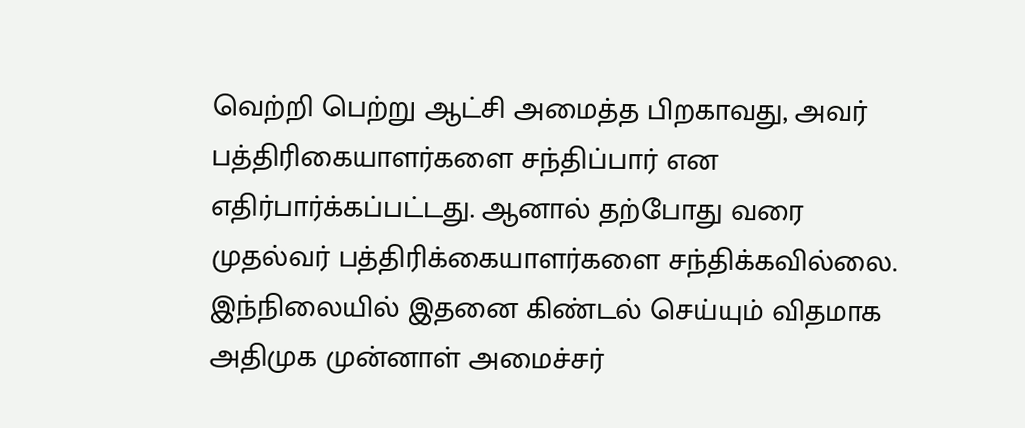வெற்றி பெற்று ஆட்சி அமைத்த பிறகாவது, அவர் பத்திரிகையாளர்களை சந்திப்பார் என எதிர்பார்க்கப்பட்டது. ஆனால் தற்போது வரை முதல்வர் பத்திரிக்கையாளர்களை சந்திக்கவில்லை. இந்நிலையில் இதனை கிண்டல் செய்யும் விதமாக அதிமுக முன்னாள் அமைச்சர்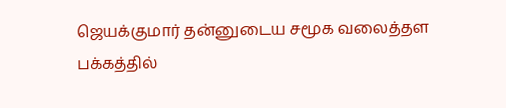ஜெயக்குமார் தன்னுடைய சமூக வலைத்தள பக்கத்தில்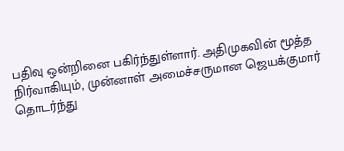பதிவு ஒன்றினை பகிர்ந்துள்ளார். அதிமுகவின் மூத்த நிர்வாகியும், முன்னாள் அமைச்சருமான ஜெயக்குமார் தொடர்ந்து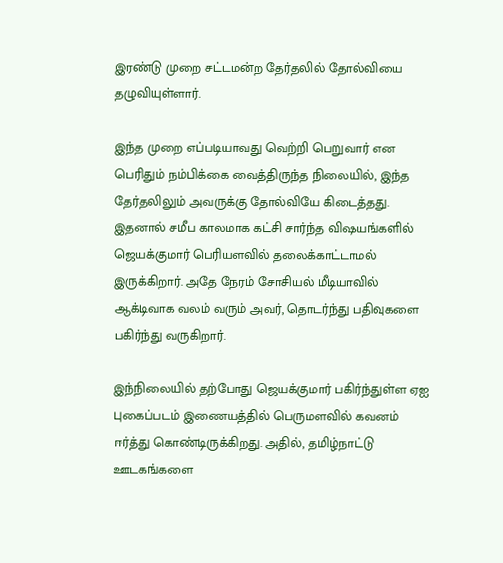இரண்டு முறை சட்டமன்ற தேர்தலில் தோல்வியை தழுவியுள்ளார்.

இந்த முறை எப்படியாவது வெற்றி பெறுவார் என பெரிதும் நம்பிக்கை வைத்திருந்த நிலையில், இந்த தேர்தலிலும் அவருக்கு தோல்வியே கிடைத்தது. இதனால் சமீப காலமாக கட்சி சார்ந்த விஷயங்களில் ஜெயக்குமார் பெரியளவில் தலைக்காட்டாமல் இருக்கிறார். அதே நேரம் சோசியல் மீடியாவில் ஆக்டிவாக வலம் வரும் அவர், தொடர்ந்து பதிவுகளை பகிர்ந்து வருகிறார்.

இந்நிலையில் தற்போது ஜெயக்குமார் பகிர்ந்துள்ள ஏஐ புகைப்படம் இணையத்தில் பெருமளவில் கவனம் ஈர்த்து கொண்டிருக்கிறது. அதில், தமிழ்நாட்டு ஊடகங்களை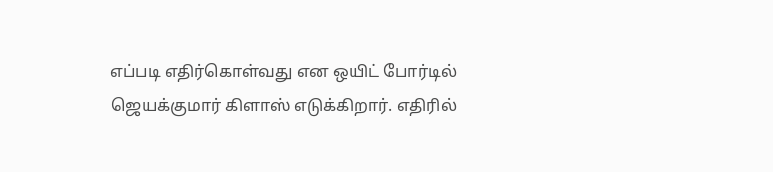எப்படி எதிர்கொள்வது என ஒயிட் போர்டில் ஜெயக்குமார் கிளாஸ் எடுக்கிறார். எதிரில்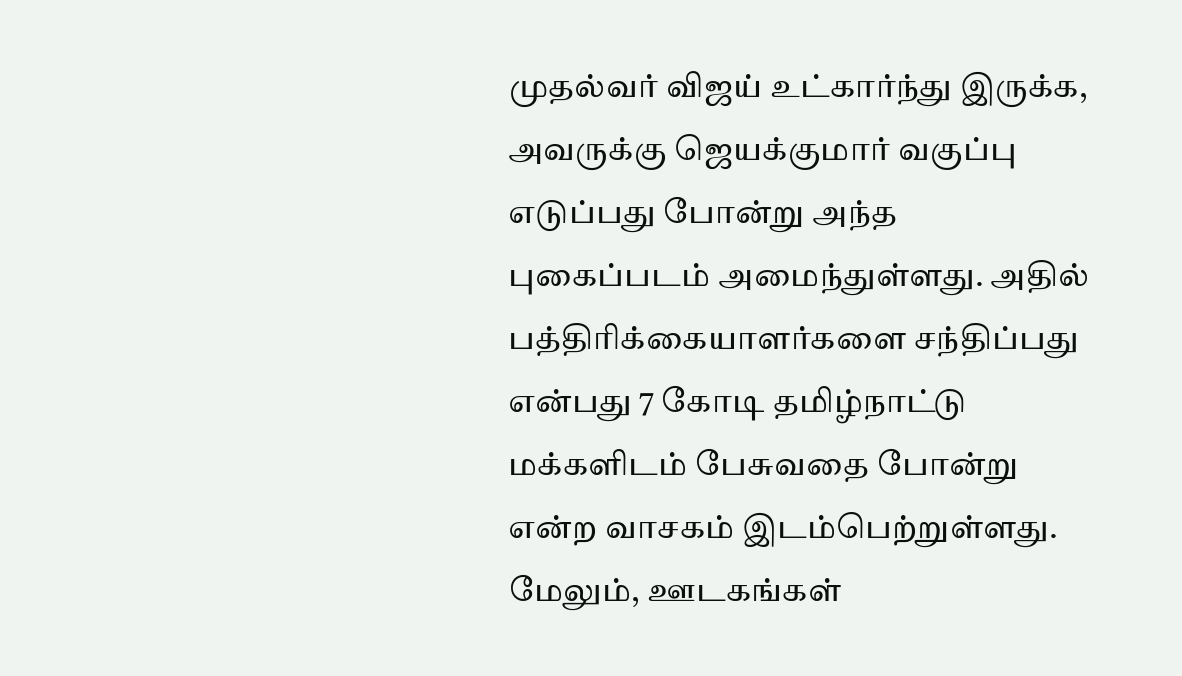முதல்வர் விஜய் உட்கார்ந்து இருக்க, அவருக்கு ஜெயக்குமார் வகுப்பு எடுப்பது போன்று அந்த புகைப்படம் அமைந்துள்ளது. அதில் பத்திரிக்கையாளர்களை சந்திப்பது என்பது 7 கோடி தமிழ்நாட்டு மக்களிடம் பேசுவதை போன்று என்ற வாசகம் இடம்பெற்றுள்ளது. மேலும், ஊடகங்கள்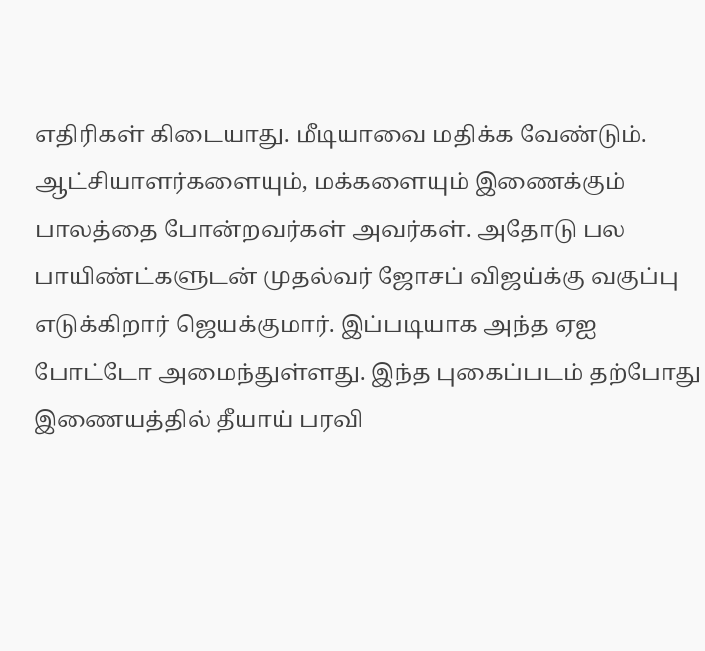எதிரிகள் கிடையாது. மீடியாவை மதிக்க வேண்டும். ஆட்சியாளர்களையும், மக்களையும் இணைக்கும் பாலத்தை போன்றவர்கள் அவர்கள். அதோடு பல பாயிண்ட்களுடன் முதல்வர் ஜோசப் விஜய்க்கு வகுப்பு எடுக்கிறார் ஜெயக்குமார். இப்படியாக அந்த ஏஐ போட்டோ அமைந்துள்ளது. இந்த புகைப்படம் தற்போது இணையத்தில் தீயாய் பரவி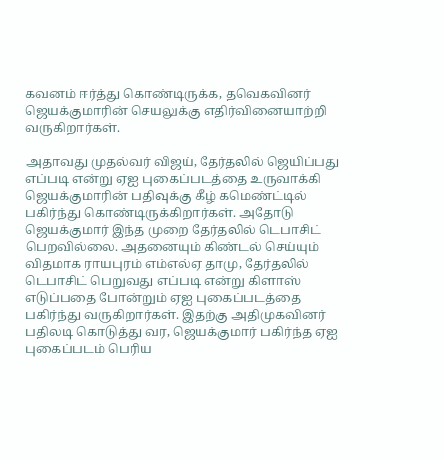கவனம் ஈர்த்து கொண்டிருக்க, தவெகவினர் ஜெயக்குமாரின் செயலுக்கு எதிர்வினையாற்றி வருகிறார்கள்.

அதாவது முதல்வர் விஜய், தேர்தலில் ஜெயிப்பது எப்படி என்று ஏஐ புகைப்படத்தை உருவாக்கி ஜெயக்குமாரின் பதிவுக்கு கீழ் கமெண்ட்டில் பகிர்ந்து கொண்டிருக்கிறார்கள். அதோடு ஜெயக்குமார் இந்த முறை தேர்தலில் டெபாசிட் பெறவில்லை. அதனையும் கிண்டல் செய்யும் விதமாக ராயபுரம் எம்எல்ஏ தாமு, தேர்தலில் டெபாசிட் பெறுவது எப்படி என்று கிளாஸ் எடுப்பதை போன்றும் ஏஐ புகைப்படத்தை பகிர்ந்து வருகிறார்கள். இதற்கு அதிமுகவினர் பதிலடி கொடுத்து வர, ஜெயக்குமார் பகிர்ந்த ஏஐ புகைப்படம் பெரிய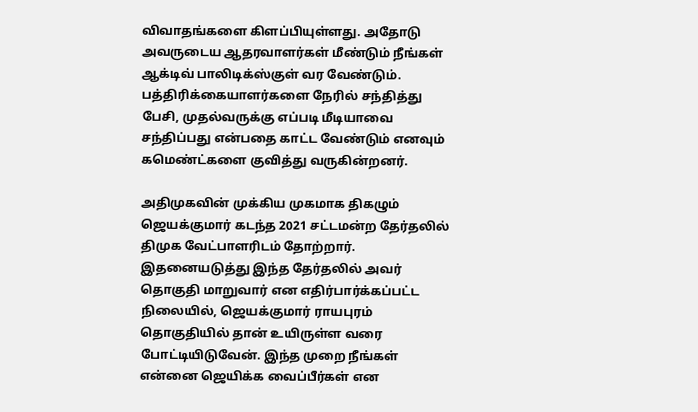விவாதங்களை கிளப்பியுள்ளது. அதோடு அவருடைய ஆதரவாளர்கள் மீண்டும் நீங்கள் ஆக்டிவ் பாலிடிக்ஸ்குள் வர வேண்டும். பத்திரிக்கையாளர்களை நேரில் சந்தித்து பேசி, முதல்வருக்கு எப்படி மீடியாவை சந்திப்பது என்பதை காட்ட வேண்டும் எனவும் கமெண்ட்களை குவித்து வருகின்றனர்.

அதிமுகவின் முக்கிய முகமாக திகழும் ஜெயக்குமார் கடந்த 2021 சட்டமன்ற தேர்தலில் திமுக வேட்பாளரிடம் தோற்றார். இதனையடுத்து இந்த தேர்தலில் அவர் தொகுதி மாறுவார் என எதிர்பார்க்கப்பட்ட நிலையில், ஜெயக்குமார் ராயபுரம் தொகுதியில் தான் உயிருள்ள வரை போட்டியிடுவேன். இந்த முறை நீங்கள் என்னை ஜெயிக்க வைப்பீர்கள் என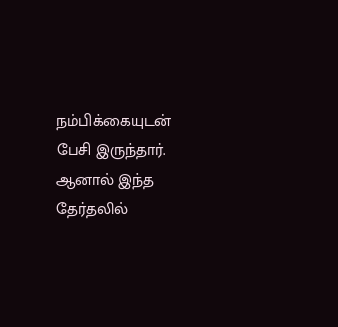நம்பிக்கையுடன் பேசி இருந்தார். ஆனால் இந்த தேர்தலில்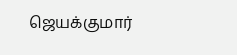ஜெயக்குமார்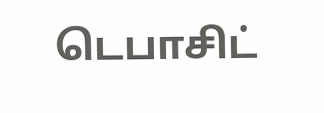டெபாசிட்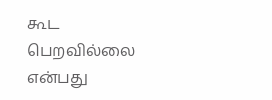கூட பெறவில்லை என்பது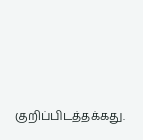குறிப்பிடத்தக்கது.